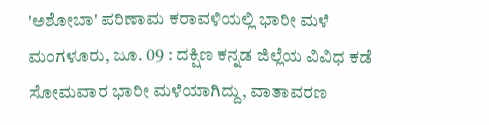'ಅಶೋಬಾ' ಪರಿಣಾಮ ಕರಾವಳಿಯಲ್ಲಿ ಭಾರೀ ಮಳೆ
ಮಂಗಳೂರು, ಜೂ. 09 : ದಕ್ಷಿಣ ಕನ್ನಡ ಜಿಲ್ಲೆಯ ವಿವಿಧ ಕಡೆ ಸೋಮವಾರ ಭಾರೀ ಮಳೆಯಾಗಿದ್ದು, ವಾತಾವರಣ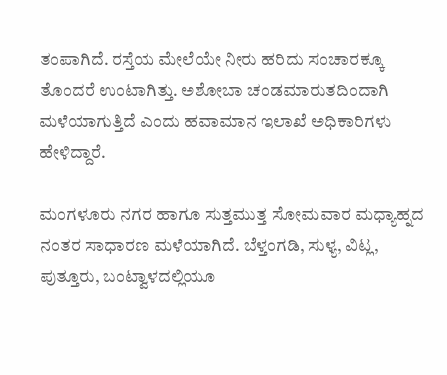ತಂಪಾಗಿದೆ. ರಸ್ತೆಯ ಮೇಲೆಯೇ ನೀರು ಹರಿದು ಸಂಚಾರಕ್ಕೂ ತೊಂದರೆ ಉಂಟಾಗಿತ್ತು. ಅಶೋಬಾ ಚಂಡಮಾರುತದಿಂದಾಗಿ ಮಳೆಯಾಗುತ್ತಿದೆ ಎಂದು ಹವಾಮಾನ ಇಲಾಖೆ ಅಧಿಕಾರಿಗಳು ಹೇಳಿದ್ದಾರೆ.

ಮಂಗಳೂರು ನಗರ ಹಾಗೂ ಸುತ್ತಮುತ್ತ ಸೋಮವಾರ ಮಧ್ಯಾಹ್ನದ ನಂತರ ಸಾಧಾರಣ ಮಳೆಯಾಗಿದೆ. ಬೆಳ್ತಂಗಡಿ, ಸುಳ್ಯ, ವಿಟ್ಲ, ಪುತ್ತೂರು, ಬಂಟ್ವಾಳದಲ್ಲಿಯೂ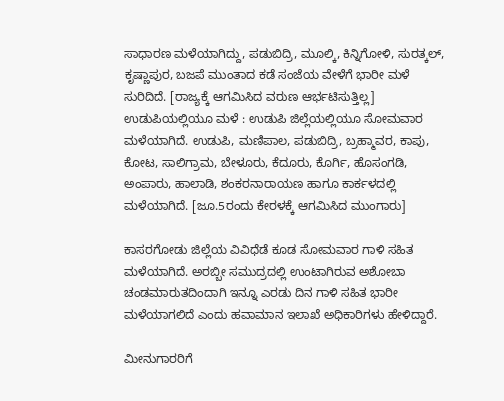ಸಾಧಾರಣ ಮಳೆಯಾಗಿದ್ದು, ಪಡುಬಿದ್ರಿ, ಮೂಲ್ಕಿ, ಕಿನ್ನಿಗೋಳಿ, ಸುರತ್ಕಲ್, ಕೃಷ್ಣಾಪುರ, ಬಜಪೆ ಮುಂತಾದ ಕಡೆ ಸಂಜೆಯ ವೇಳೆಗೆ ಭಾರೀ ಮಳೆ ಸುರಿದಿದೆ. [ರಾಜ್ಯಕ್ಕೆ ಆಗಮಿಸಿದ ವರುಣ ಆರ್ಭಟಿಸುತ್ತಿಲ್ಲ]
ಉಡುಪಿಯಲ್ಲಿಯೂ ಮಳೆ : ಉಡುಪಿ ಜಿಲ್ಲೆಯಲ್ಲಿಯೂ ಸೋಮವಾರ ಮಳೆಯಾಗಿದೆ. ಉಡುಪಿ, ಮಣಿಪಾಲ, ಪಡುಬಿದ್ರಿ, ಬ್ರಹ್ಮಾವರ, ಕಾಪು, ಕೋಟ, ಸಾಲಿಗ್ರಾಮ, ಬೇಳೂರು, ಕೆದೂರು, ಕೊರ್ಗಿ, ಹೊಸಂಗಡಿ, ಅಂಪಾರು, ಹಾಲಾಡಿ, ಶಂಕರನಾರಾಯಣ ಹಾಗೂ ಕಾರ್ಕಳದಲ್ಲಿ ಮಳೆಯಾಗಿದೆ. [ಜೂ.5ರಂದು ಕೇರಳಕ್ಕೆ ಆಗಮಿಸಿದ ಮುಂಗಾರು]

ಕಾಸರಗೋಡು ಜಿಲ್ಲೆಯ ವಿವಿಧೆಡೆ ಕೂಡ ಸೋಮವಾರ ಗಾಳಿ ಸಹಿತ ಮಳೆಯಾಗಿದೆ. ಅರಬ್ಬೀ ಸಮುದ್ರದಲ್ಲಿ ಉಂಟಾಗಿರುವ ಅಶೋಬಾ ಚಂಡಮಾರುತದಿಂದಾಗಿ ಇನ್ನೂ ಎರಡು ದಿನ ಗಾಳಿ ಸಹಿತ ಭಾರೀ ಮಳೆಯಾಗಲಿದೆ ಎಂದು ಹವಾಮಾನ ಇಲಾಖೆ ಅಧಿಕಾರಿಗಳು ಹೇಳಿದ್ದಾರೆ.

ಮೀನುಗಾರರಿಗೆ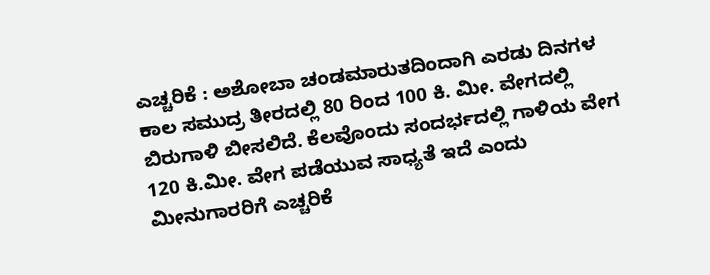ಎಚ್ಚರಿಕೆ : ಅಶೋಬಾ ಚಂಡಮಾರುತದಿಂದಾಗಿ ಎರಡು ದಿನಗಳ ಕಾಲ ಸಮುದ್ರ ತೀರದಲ್ಲಿ 80 ರಿಂದ 100 ಕಿ. ಮೀ. ವೇಗದಲ್ಲಿ ಬಿರುಗಾಳಿ ಬೀಸಲಿದೆ. ಕೆಲವೊಂದು ಸಂದರ್ಭದಲ್ಲಿ ಗಾಳಿಯ ವೇಗ 120 ಕಿ.ಮೀ. ವೇಗ ಪಡೆಯುವ ಸಾಧ್ಯತೆ ಇದೆ ಎಂದು ಮೀನುಗಾರರಿಗೆ ಎಚ್ಚರಿಕೆ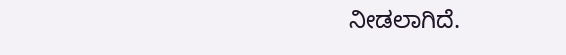ನೀಡಲಾಗಿದೆ.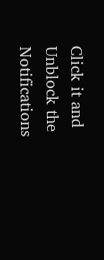Click it and Unblock the Notifications